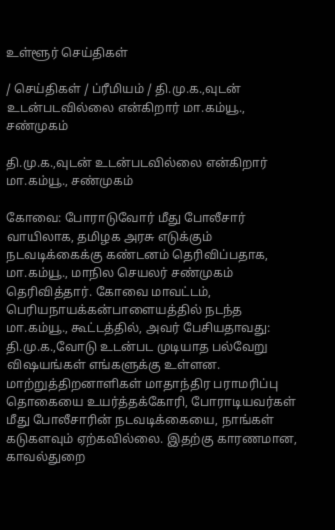உள்ளூர் செய்திகள்

/ செய்திகள் / ப்ரீமியம் / தி.மு.க.,வுடன் உடன்படவில்லை என்கிறார் மா.கம்யூ., சண்முகம்

தி.மு.க.,வுடன் உடன்படவில்லை என்கிறார் மா.கம்யூ., சண்முகம்

கோவை: போராடுவோர் மீது போலீசார் வாயிலாக, தமிழக அரசு எடுக்கும் நடவடிக்கைக்கு கண்டனம் தெரிவிப்பதாக, மா.கம்யூ., மாநில செயலர் சண்முகம் தெரிவித்தார். கோவை மாவட்டம், பெரியநாயக்கன்பாளையத்தில் நடந்த மா.கம்யூ., கூட்டத்தில், அவர் பேசியதாவது: தி.மு.க.,வோடு உடன்பட முடியாத பல்வேறு விஷயங்கள் எங்களுக்கு உள்ளன. மாற்றுத்திறனாளிகள் மாதாந்திர பராமரிப்பு தொகையை உயர்த்தக்கோரி, போராடியவர்கள் மீது போலீசாரின் நடவடிக்கையை, நாங்கள் கடுகளவும் ஏற்கவில்லை. இதற்கு காரணமான, காவல்துறை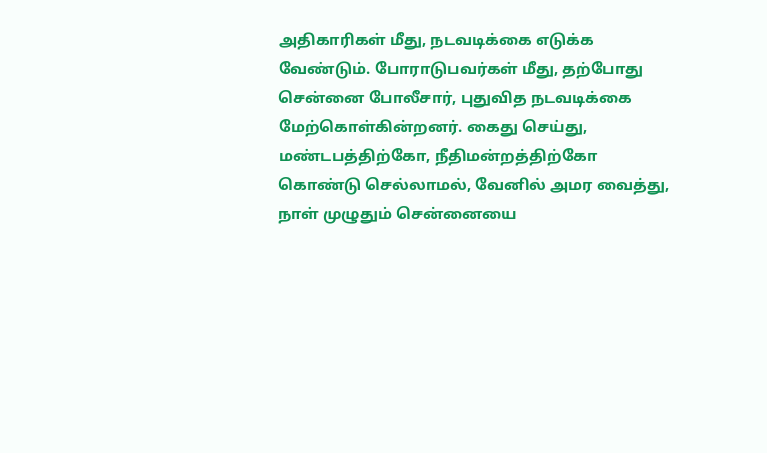அதிகாரிகள் மீது, நடவடிக்கை எடுக்க வேண்டும். போராடுபவர்கள் மீது, தற்போது சென்னை போலீசார், புதுவித நடவடிக்கை மேற்கொள்கின்றனர். கைது செய்து, மண்டபத்திற்கோ, நீதிமன்றத்திற்கோ கொண்டு செல்லாமல், வேனில் அமர வைத்து, நாள் முழுதும் சென்னையை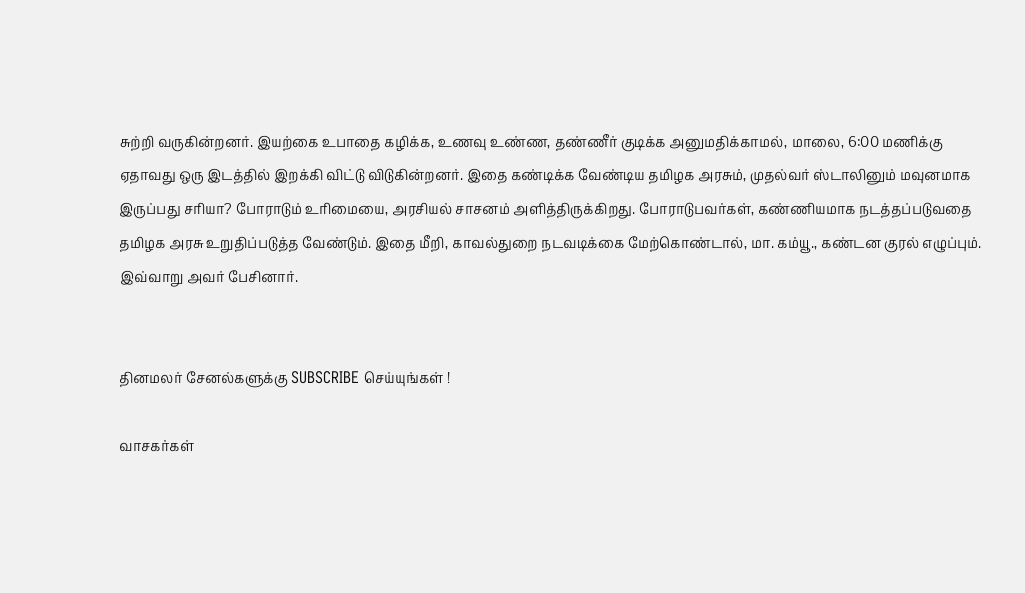சுற்றி வருகின்றனர். இயற்கை உபாதை கழிக்க, உணவு உண்ண, தண்ணீர் குடிக்க அனுமதிக்காமல், மாலை, 6:00 மணிக்கு ஏதாவது ஒரு இடத்தில் இறக்கி விட்டு விடுகின்றனர். இதை கண்டிக்க வேண்டிய தமிழக அரசும், முதல்வர் ஸ்டாலினும் மவுனமாக இருப்பது சரியா? போராடும் உரிமையை, அரசியல் சாசனம் அளித்திருக்கிறது. போராடுபவர்கள், கண்ணியமாக நடத்தப்படுவதை தமிழக அரசு உறுதிப்படுத்த வேண்டும். இதை மீறி, காவல்துறை நடவடிக்கை மேற்கொண்டால், மா. கம்யூ., கண்டன குரல் எழுப்பும். இவ்வாறு அவர் பேசினார்.


தினமலர் சேனல்களுக்கு SUBSCRIBE செய்யுங்கள் !

வாசகர்கள்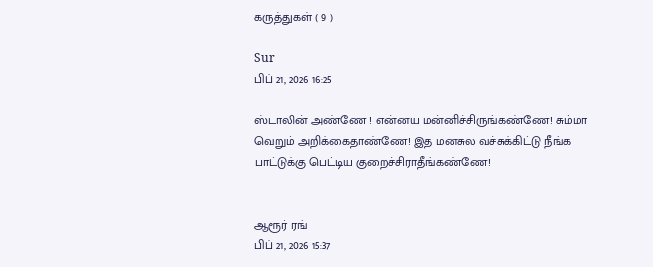கருத்துகள் ( 9 )

Sur
பிப் 21, 2026 16:25

ஸ்டாலின் அண்ணே ! என்னய மன்னிச்சிருங்கண்ணே! சும்மா வெறும் அறிக்கைதாண்ணே! இத மனசுல வச்சுக்கிட்டு நீங்க பாட்டுக்கு பெட்டிய குறைச்சிராதீங்கண்ணே!


ஆரூர் ரங்
பிப் 21, 2026 15:37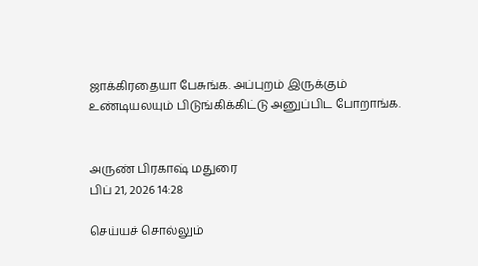ஜாக்கிரதையா பேசுங்க. அப்புறம் இருக்கும் உண்டியலயும் பிடுங்கிக்கிட்டு அனுப்பிட போறாங்க.


அருண் பிரகாஷ் மதுரை
பிப் 21, 2026 14:28

செய்யச் சொல்லும்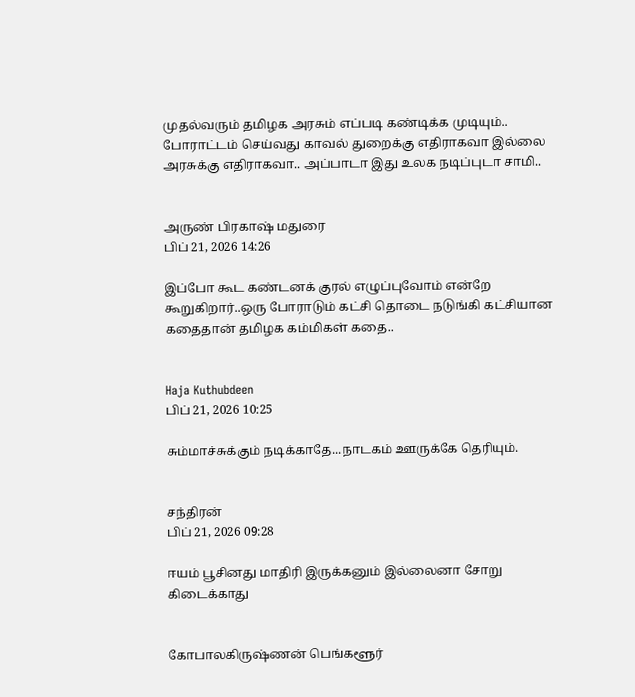முதல்வரும் தமிழக அரசும் எப்படி கண்டிக்க முடியும்.. போராட்டம் செய்வது காவல் துறைக்கு எதிராகவா இல்லை அரசுக்கு எதிராகவா.. அப்பாடா இது உலக நடிப்புடா சாமி..


அருண் பிரகாஷ் மதுரை
பிப் 21, 2026 14:26

இப்போ கூட கண்டனக் குரல் எழுப்புவோம் என்றே கூறுகிறார்..ஒரு போராடும் கட்சி தொடை நடுங்கி கட்சியான கதைதான் தமிழக கம்மிகள் கதை..


Haja Kuthubdeen
பிப் 21, 2026 10:25

சும்மாச்சுக்கும் நடிக்காதே...நாடகம் ஊருக்கே தெரியும்.


சந்திரன்
பிப் 21, 2026 09:28

ஈயம் பூசினது மாதிரி இருக்கனும் இல்லைனா சோறு கிடைக்காது


கோபாலகிருஷ்ணன் பெங்களூர்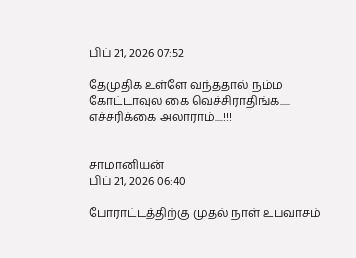பிப் 21, 2026 07:52

தேமுதிக உள்ளே வந்ததால் நம்ம கோட்டாவுல கை வெச்சிராதிங்க..... எச்சரிக்கை அலாராம்....!!!


சாமானியன்
பிப் 21, 2026 06:40

போராட்டத்திற்கு முதல் நாள் உபவாசம்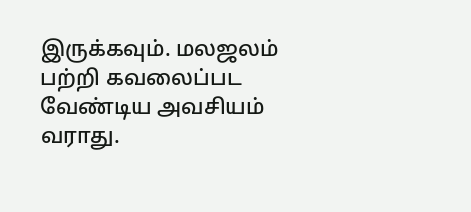இருக்கவும். மலஜலம் பற்றி கவலைப்பட வேண்டிய அவசியம் வராது.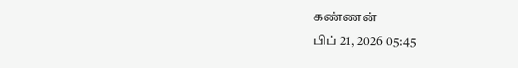கண்ணன்
பிப் 21, 2026 05:45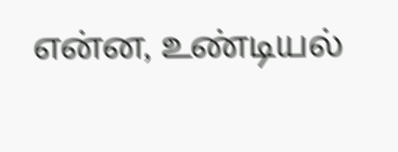என்ன, உண்டியல்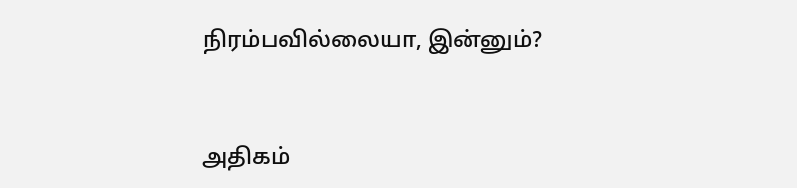நிரம்பவில்லையா, இன்னும்?


அதிகம்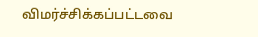விமர்ச்சிக்கப்பட்டவை